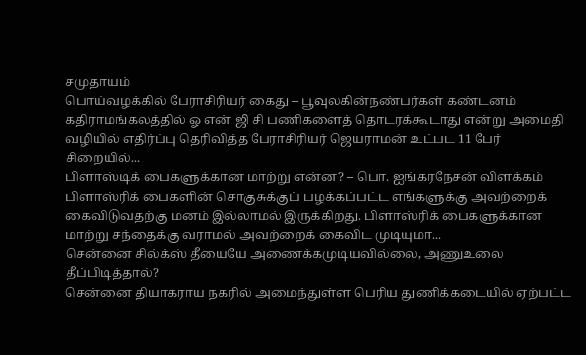சமுதாயம்
பொய்வழக்கில் பேராசிரியர் கைது – பூவுலகின்நண்பர்கள் கண்டனம்
கதிராமங்கலத்தில் ஓ என் ஜி சி பணிகளைத் தொடரக்கூடாது என்று அமைதி வழியில் எதிர்ப்பு தெரிவித்த பேராசிரியர் ஜெயராமன் உட்பட 11 பேர் சிறையில்...
பிளாஸ்டிக் பைகளுக்கான மாற்று என்ன? – பொ. ஐங்கரநேசன் விளக்கம்
பிளாஸ்ரிக் பைகளின் சொகுசுக்குப் பழக்கப்பட்ட எங்களுக்கு அவற்றைக் கைவிடுவதற்கு மனம் இல்லாமல் இருக்கிறது. பிளாஸ்ரிக் பைகளுக்கான மாற்று சந்தைக்கு வராமல் அவற்றைக் கைவிட முடியுமா...
சென்னை சில்க்ஸ் தீயையே அணைக்கமுடியவில்லை, அணுஉலை தீப்பிடித்தால்?
சென்னை தியாகராய நகரில் அமைந்துள்ள பெரிய துணிக்கடையில் ஏற்பட்ட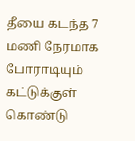தீயை கடந்த 7 மணி நேரமாக போராடியும் கட்டுக்குள் கொண்டு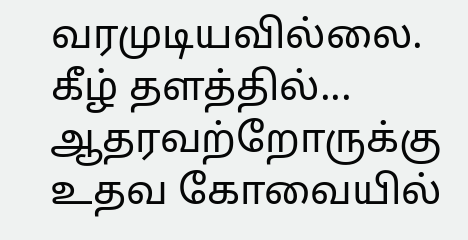வரமுடியவில்லை. கீழ் தளத்தில்...
ஆதரவற்றோருக்கு உதவ கோவையில்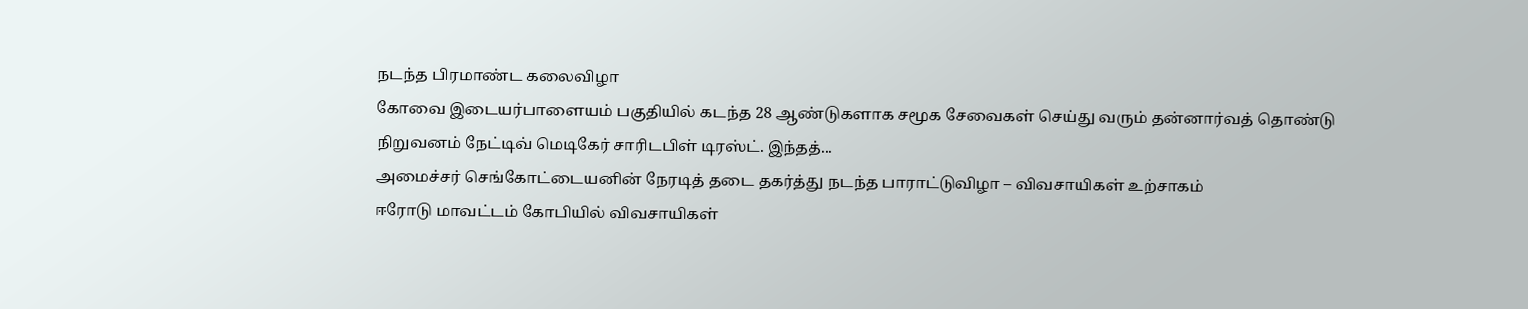நடந்த பிரமாண்ட கலைவிழா
கோவை இடையர்பாளையம் பகுதியில் கடந்த 28 ஆண்டுகளாக சமூக சேவைகள் செய்து வரும் தன்னார்வத் தொண்டு நிறுவனம் நேட்டிவ் மெடிகேர் சாரிடபிள் டிரஸ்ட். இந்தத்...
அமைச்சர் செங்கோட்டையனின் நேரடித் தடை தகர்த்து நடந்த பாராட்டுவிழா – விவசாயிகள் உற்சாகம்
ஈரோடு மாவட்டம் கோபியில் விவசாயிகள்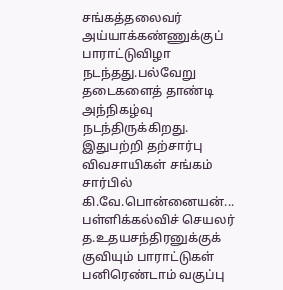சங்கத்தலைவர் அய்யாக்கண்ணுக்குப் பாராட்டுவிழா நடந்தது.பல்வேறு தடைகளைத் தாண்டி அந்நிகழ்வு நடந்திருக்கிறது. இதுபற்றி தற்சார்பு விவசாயிகள் சங்கம் சார்பில் கி.வே.பொன்னையன்...
பள்ளிக்கல்விச் செயலர் த.உதயசந்திரனுக்குக் குவியும் பாராட்டுகள்
பனிரெண்டாம் வகுப்பு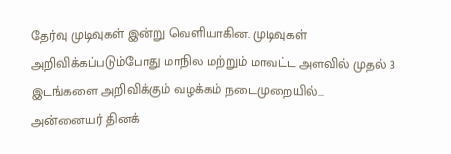தேர்வு முடிவுகள் இன்று வெளியாகின. முடிவுகள் அறிவிக்கப்படும்போது மாநில மற்றும் மாவட்ட அளவில் முதல் 3 இடங்களை அறிவிக்கும் வழக்கம் நடைமுறையில்...
அன்னையர் தினக்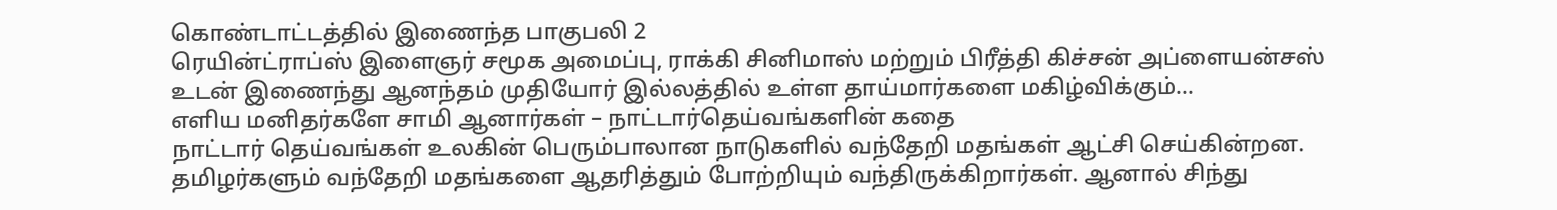கொண்டாட்டத்தில் இணைந்த பாகுபலி 2
ரெயின்ட்ராப்ஸ் இளைஞர் சமூக அமைப்பு, ராக்கி சினிமாஸ் மற்றும் பிரீத்தி கிச்சன் அப்ளையன்சஸ் உடன் இணைந்து ஆனந்தம் முதியோர் இல்லத்தில் உள்ள தாய்மார்களை மகிழ்விக்கும்...
எளிய மனிதர்களே சாமி ஆனார்கள் – நாட்டார்தெய்வங்களின் கதை
நாட்டார் தெய்வங்கள் உலகின் பெரும்பாலான நாடுகளில் வந்தேறி மதங்கள் ஆட்சி செய்கின்றன. தமிழர்களும் வந்தேறி மதங்களை ஆதரித்தும் போற்றியும் வந்திருக்கிறார்கள். ஆனால் சிந்து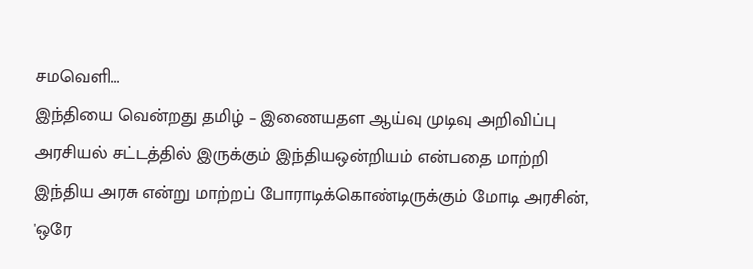சமவெளி...
இந்தியை வென்றது தமிழ் – இணையதள ஆய்வு முடிவு அறிவிப்பு
அரசியல் சட்டத்தில் இருக்கும் இந்தியஒன்றியம் என்பதை மாற்றி இந்திய அரசு என்று மாற்றப் போராடிக்கொண்டிருக்கும் மோடி அரசின், 'ஒரே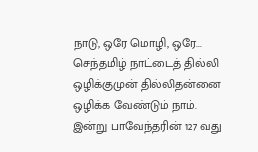நாடு, ஒரே மொழி, ஒரே...
செந்தமிழ் நாட்டைத் தில்லி ஒழிக்குமுன் தில்லிதன்னை ஒழிக்க வேண்டும் நாம்.
இன்று பாவேந்தரின் 127 வது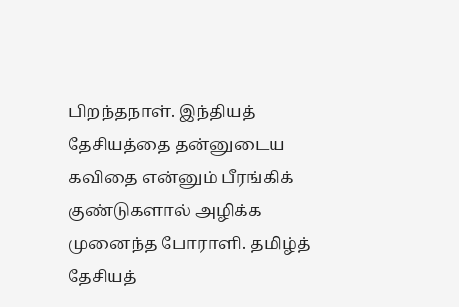பிறந்தநாள். இந்தியத் தேசியத்தை தன்னுடைய கவிதை என்னும் பீரங்கிக் குண்டுகளால் அழிக்க முனைந்த போராளி. தமிழ்த் தேசியத்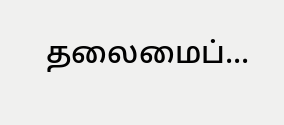தலைமைப்...